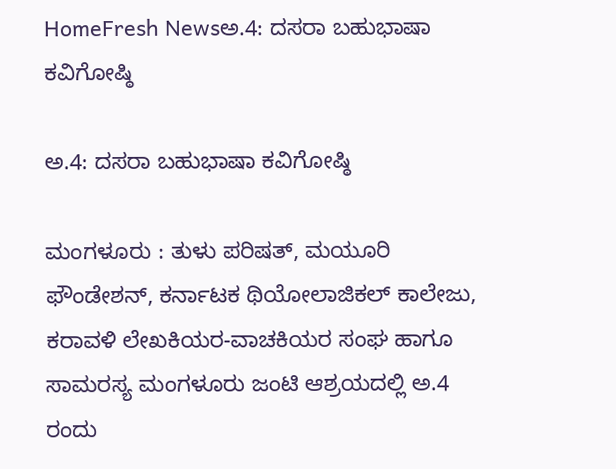HomeFresh Newsಅ.4: ದಸರಾ ಬಹುಭಾಷಾ ಕವಿಗೋಷ್ಠಿ

ಅ.4: ದಸರಾ ಬಹುಭಾಷಾ ಕವಿಗೋಷ್ಠಿ

ಮಂಗಳೂರು : ತುಳು ಪರಿಷತ್, ಮಯೂರಿ ಫೌಂಡೇಶನ್, ಕರ್ನಾಟಕ ಥಿಯೋಲಾಜಿಕಲ್ ಕಾಲೇಜು, ಕರಾವಳಿ ಲೇಖಕಿಯರ-ವಾಚಕಿಯರ ಸಂಘ ಹಾಗೂ ಸಾಮರಸ್ಯ ಮಂಗಳೂರು ಜಂಟಿ ಆಶ್ರಯದಲ್ಲಿ ಅ.4 ರಂದು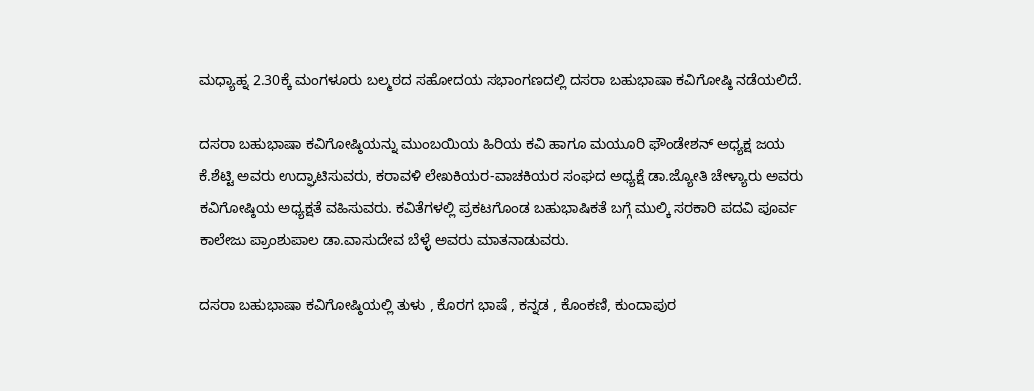ಮಧ್ಯಾಹ್ನ 2.30ಕ್ಕೆ ಮಂಗಳೂರು ಬಲ್ಮಠದ ಸಹೋದಯ ಸಭಾಂಗಣದಲ್ಲಿ ದಸರಾ ಬಹುಭಾಷಾ ಕವಿಗೋಷ್ಠಿ ನಡೆಯಲಿದೆ.

ದಸರಾ ಬಹುಭಾಷಾ ಕವಿಗೋಷ್ಠಿಯನ್ನು ಮುಂಬಯಿಯ ಹಿರಿಯ ಕವಿ ಹಾಗೂ ಮಯೂರಿ ಫೌಂಡೇಶನ್ ಅಧ್ಯಕ್ಷ ಜಯ ಕೆ.ಶೆಟ್ಟಿ ಅವರು ಉದ್ಘಾಟಿಸುವರು, ಕರಾವಳಿ ಲೇಖಕಿಯರ-ವಾಚಕಿಯರ ಸಂಘದ ಅಧ್ಯಕ್ಷೆ ಡಾ.ಜ್ಯೋತಿ ಚೇಳ್ಯಾರು ಅವರು ಕವಿಗೋಷ್ಠಿಯ ಅಧ್ಯಕ್ಷತೆ ವಹಿಸುವರು. ಕವಿತೆಗಳಲ್ಲಿ ಪ್ರಕಟಗೊಂಡ ಬಹುಭಾಷಿಕತೆ ಬಗ್ಗೆ ಮುಲ್ಕಿ ಸರಕಾರಿ ಪದವಿ ಪೂರ್ವ ಕಾಲೇಜು ಪ್ರಾಂಶುಪಾಲ ಡಾ.ವಾಸುದೇವ ಬೆಳ್ಳೆ ಅವರು ಮಾತನಾಡುವರು.

ದಸರಾ ಬಹುಭಾಷಾ ಕವಿಗೋಷ್ಠಿಯಲ್ಲಿ ತುಳು , ಕೊರಗ ಭಾಷೆ , ಕನ್ನಡ , ಕೊಂಕಣಿ, ಕುಂದಾಪುರ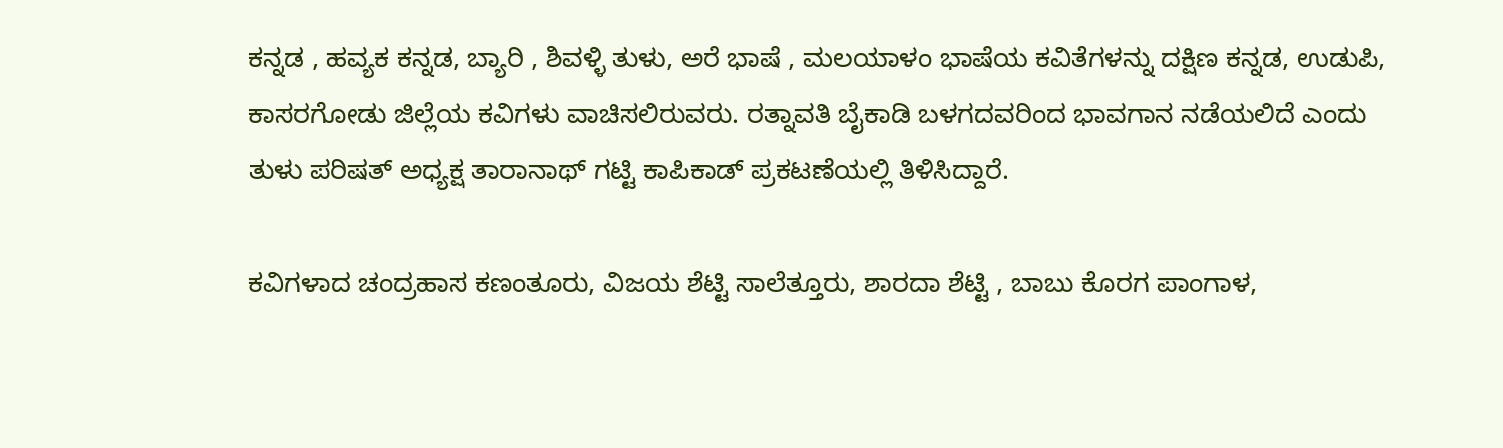ಕನ್ನಡ , ಹವ್ಯಕ ಕನ್ನಡ, ಬ್ಯಾರಿ , ಶಿವಳ್ಳಿ ತುಳು, ಅರೆ ಭಾಷೆ , ಮಲಯಾಳಂ ಭಾಷೆಯ ಕವಿತೆಗಳನ್ನು ದಕ್ಷಿಣ ಕನ್ನಡ, ಉಡುಪಿ, ಕಾಸರಗೋಡು ಜಿಲ್ಲೆಯ ಕವಿಗಳು ವಾಚಿಸಲಿರುವರು. ರತ್ನಾವತಿ ಬೈಕಾಡಿ ಬಳಗದವರಿಂದ ಭಾವಗಾನ ನಡೆಯಲಿದೆ ಎಂದು ತುಳು ಪರಿಷತ್ ಅಧ್ಯಕ್ಷ ತಾರಾನಾಥ್ ಗಟ್ಟಿ ಕಾಪಿಕಾಡ್ ಪ್ರಕಟಣೆಯಲ್ಲಿ ತಿಳಿಸಿದ್ದಾರೆ.

ಕವಿಗಳಾದ ಚಂದ್ರಹಾಸ ಕಣಂತೂರು, ವಿಜಯ ಶೆಟ್ಟಿ ಸಾಲೆತ್ತೂರು, ಶಾರದಾ ಶೆಟ್ಟಿ , ಬಾಬು ಕೊರಗ ಪಾಂಗಾಳ,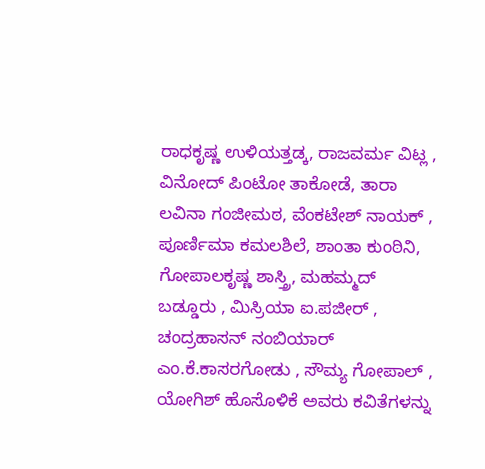ರಾಧಕೃಷ್ಣ ಉಳಿಯತ್ತಡ್ಕ, ರಾಜವರ್ಮ ವಿಟ್ಲ , ವಿನೋದ್ ಪಿಂಟೋ ತಾಕೋಡೆ, ತಾರಾ ಲವಿನಾ ಗಂಜೀಮಠ, ವೆಂಕಟೇಶ್ ನಾಯಕ್ , ಪೂರ್ಣಿಮಾ ಕಮಲಶಿಲೆ, ಶಾಂತಾ ಕುಂಠಿನಿ, ಗೋಪಾಲಕೃಷ್ಣ ಶಾಸ್ತ್ರಿ, ಮಹಮ್ಮದ್ ಬಡ್ಡೂರು , ಮಿಸ್ರಿಯಾ ಐ.ಪಜೀರ್ , ಚಂದ್ರಹಾಸನ್ ನಂಬಿಯಾರ್ ಎಂ.ಕೆ.ಕಾಸರಗೋಡು , ಸೌಮ್ಯ ಗೋಪಾಲ್ , ಯೋಗಿಶ್ ಹೊಸೊಳಿಕೆ ಅವರು ಕವಿತೆಗಳನ್ನು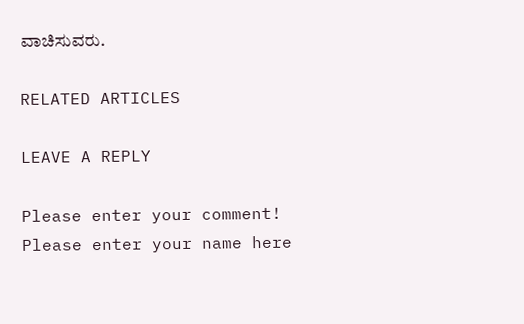ವಾಚಿಸುವರು.

RELATED ARTICLES

LEAVE A REPLY

Please enter your comment!
Please enter your name here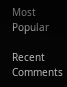Most Popular

Recent Comments